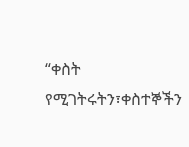“ቀስት የሚገትሩትን፣ቀስተኞችን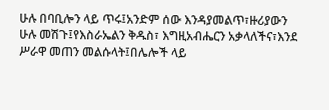ሁሉ በባቢሎን ላይ ጥሩ፤አንድም ሰው እንዳያመልጥ፣ዙሪያውን ሁሉ መሽጉ፤የእስራኤልን ቅዱስ፣ እግዚአብሔርን አቃላለችና፣እንደ ሥራዋ መጠን መልሱላት፤በሌሎች ላይ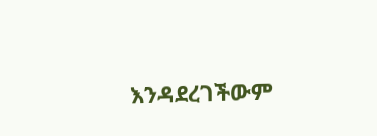እንዳደረገችውም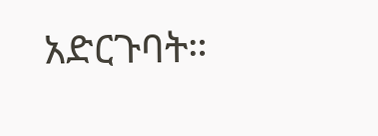አድርጉባት።